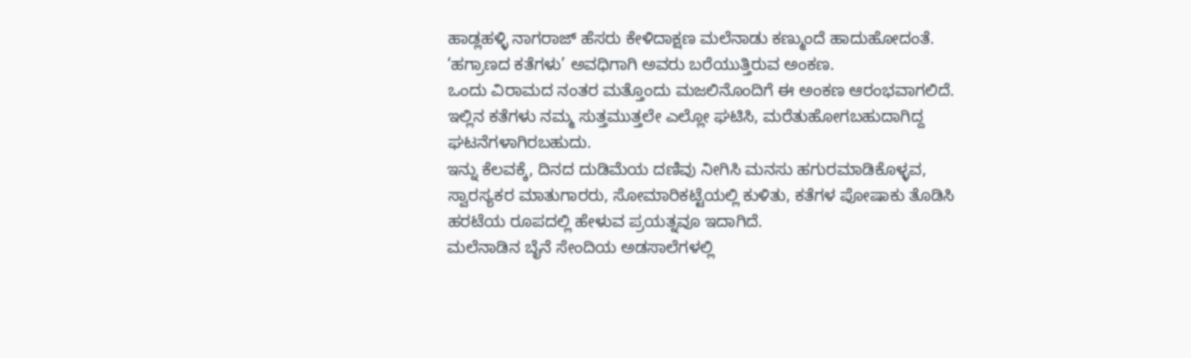ಹಾಡ್ಲಹಳ್ಳಿ ನಾಗರಾಜ್ ಹೆಸರು ಕೇಳಿದಾಕ್ಷಣ ಮಲೆನಾಡು ಕಣ್ಮುಂದೆ ಹಾದುಹೋದಂತೆ.
‘ಹಗ್ರಾಣದ ಕತೆಗಳು’ ಅವಧಿಗಾಗಿ ಅವರು ಬರೆಯುತ್ತಿರುವ ಅಂಕಣ.
ಒಂದು ವಿರಾಮದ ನಂತರ ಮತ್ತೊಂದು ಮಜಲಿನೊಂದಿಗೆ ಈ ಅಂಕಣ ಆರಂಭವಾಗಲಿದೆ.
ಇಲ್ಲಿನ ಕತೆಗಳು ನಮ್ಮ ಸುತ್ತಮುತ್ತಲೇ ಎಲ್ಲೋ ಘಟಿಸಿ, ಮರೆತುಹೋಗಬಹುದಾಗಿದ್ದ ಘಟನೆಗಳಾಗಿರಬಹುದು.
ಇನ್ನು ಕೆಲವಕ್ಕೆ, ದಿನದ ದುಡಿಮೆಯ ದಣಿವು ನೀಗಿಸಿ ಮನಸು ಹಗುರಮಾಡಿಕೊಳ್ಳವ, ಸ್ವಾರಸ್ಯಕರ ಮಾತುಗಾರರು, ಸೋಮಾರಿಕಟ್ಟೆಯಲ್ಲಿ ಕುಳಿತು, ಕತೆಗಳ ಪೋಷಾಕು ತೊಡಿಸಿ ಹರಟೆಯ ರೂಪದಲ್ಲಿ ಹೇಳುವ ಪ್ರಯತ್ನವೂ ಇದಾಗಿದೆ.
ಮಲೆನಾಡಿನ ಬೈನೆ ಸೇಂದಿಯ ಅಡಸಾಲೆಗಳಲ್ಲಿ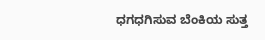ಧಗಧಗಿಸುವ ಬೆಂಕಿಯ ಸುತ್ತ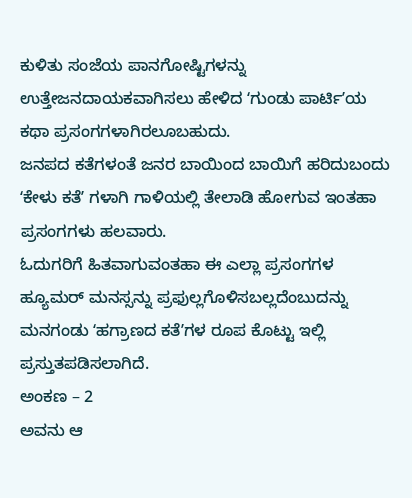ಕುಳಿತು ಸಂಜೆಯ ಪಾನಗೋಷ್ಟಿಗಳನ್ನು ಉತ್ತೇಜನದಾಯಕವಾಗಿಸಲು ಹೇಳಿದ ʻಗುಂಡು ಪಾರ್ಟಿʼಯ ಕಥಾ ಪ್ರಸಂಗಗಳಾಗಿರಲೂಬಹುದು.
ಜನಪದ ಕತೆಗಳಂತೆ ಜನರ ಬಾಯಿಂದ ಬಾಯಿಗೆ ಹರಿದುಬಂದು ʻಕೇಳು ಕತೆʼ ಗಳಾಗಿ ಗಾಳಿಯಲ್ಲಿ ತೇಲಾಡಿ ಹೋಗುವ ಇಂತಹಾ ಪ್ರಸಂಗಗಳು ಹಲವಾರು.
ಓದುಗರಿಗೆ ಹಿತವಾಗುವಂತಹಾ ಈ ಎಲ್ಲಾ ಪ್ರಸಂಗಗಳ ಹ್ಯೂಮರ್ ಮನಸ್ಸನ್ನು ಪ್ರಫುಲ್ಲಗೊಳಿಸಬಲ್ಲದೆಂಬುದನ್ನು ಮನಗಂಡು ʻಹಗ್ರಾಣದ ಕತೆʼಗಳ ರೂಪ ಕೊಟ್ಟು ಇಲ್ಲಿ ಪ್ರಸ್ತುತಪಡಿಸಲಾಗಿದೆ.
ಅಂಕಣ – 2
ಅವನು ಆ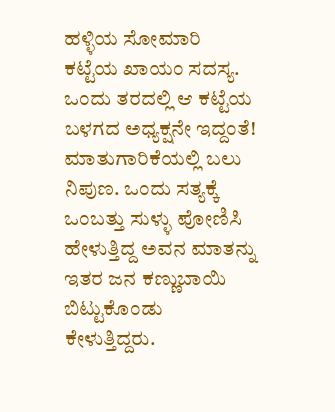ಹಳ್ಳಿಯ ಸೋಮಾರಿ ಕಟ್ಟೆಯ ಖಾಯಂ ಸದಸ್ಯ. ಒಂದು ತರದಲ್ಲಿ ಆ ಕಟ್ಟೆಯ ಬಳಗದ ಅಧ್ಯಕ್ಷನೇ ಇದ್ದಂತೆ! ಮಾತುಗಾರಿಕೆಯಲ್ಲಿ ಬಲು ನಿಪುಣ. ಒಂದು ಸತ್ಯಕ್ಕೆ ಒಂಬತ್ತು ಸುಳ್ಳು ಪೋಣಿಸಿ ಹೇಳುತ್ತಿದ್ದ ಅವನ ಮಾತನ್ನು ಇತರ ಜನ ಕಣ್ಣುಬಾಯಿ ಬಿಟ್ಟುಕೊಂಡು ಕೇಳುತ್ತಿದ್ದರು.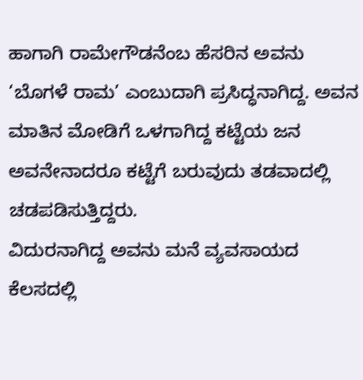ಹಾಗಾಗಿ ರಾಮೇಗೌಡನೆಂಬ ಹೆಸರಿನ ಅವನು ‘ಬೊಗಳೆ ರಾಮ’ ಎಂಬುದಾಗಿ ಪ್ರಸಿದ್ಧನಾಗಿದ್ದ. ಅವನ ಮಾತಿನ ಮೋಡಿಗೆ ಒಳಗಾಗಿದ್ದ ಕಟ್ಟೆಯ ಜನ ಅವನೇನಾದರೂ ಕಟ್ಟೆಗೆ ಬರುವುದು ತಡವಾದಲ್ಲಿ ಚಡಪಡಿಸುತ್ತಿದ್ದರು.
ವಿದುರನಾಗಿದ್ದ ಅವನು ಮನೆ ವ್ಯವಸಾಯದ ಕೆಲಸದಲ್ಲಿ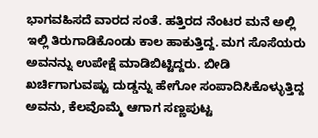ಭಾಗವಹಿಸದೆ ವಾರದ ಸಂತೆ. ಹತ್ತಿರದ ನೆಂಟರ ಮನೆ ಅಲ್ಲಿ ಇಲ್ಲಿ ತಿರುಗಾಡಿಕೊಂಡು ಕಾಲ ಹಾಕುತ್ತಿದ್ದ. ಮಗ ಸೊಸೆಯರು ಅವನನ್ನು ಉಪೇಕ್ಷೆ ಮಾಡಿಬಿಟ್ಟಿದ್ದರು. ಬೀಡಿ ಖರ್ಚಿಗಾಗುವಷ್ಟು ದುಡ್ಡನ್ನು ಹೇಗೋ ಸಂಪಾದಿಸಿಕೊಳ್ಳುತ್ತಿದ್ದ ಅವನು, ಕೆಲವೊಮ್ಮೆ ಆಗಾಗ ಸಣ್ಣಪುಟ್ಟ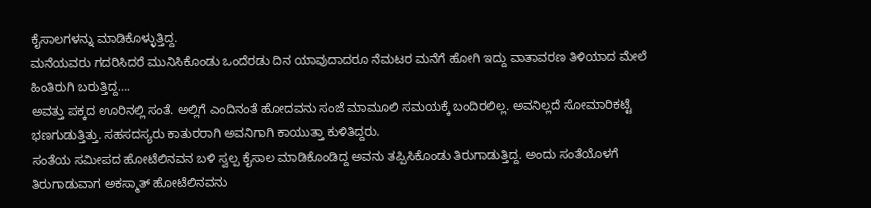ಕೈಸಾಲಗಳನ್ನು ಮಾಡಿಕೊಳ್ಳುತ್ತಿದ್ದ.
ಮನೆಯವರು ಗದರಿಸಿದರೆ ಮುನಿಸಿಕೊಂಡು ಒಂದೆರಡು ದಿನ ಯಾವುದಾದರೂ ನೆಮಟರ ಮನೆಗೆ ಹೋಗಿ ಇದ್ದು ವಾತಾವರಣ ತಿಳಿಯಾದ ಮೇಲೆ ಹಿಂತಿರುಗಿ ಬರುತ್ತಿದ್ದ….
ಅವತ್ತು ಪಕ್ಕದ ಊರಿನಲ್ಲಿ ಸಂತೆ. ಅಲ್ಲಿಗೆ ಎಂದಿನಂತೆ ಹೋದವನು ಸಂಜೆ ಮಾಮೂಲಿ ಸಮಯಕ್ಕೆ ಬಂದಿರಲಿಲ್ಲ. ಅವನಿಲ್ಲದೆ ಸೋಮಾರಿಕಟ್ಟೆ ಭಣಗುಡುತ್ತಿತ್ತು. ಸಹಸದಸ್ಯರು ಕಾತುರರಾಗಿ ಅವನಿಗಾಗಿ ಕಾಯುತ್ತಾ ಕುಳಿತಿದ್ದರು.
ಸಂತೆಯ ಸಮೀಪದ ಹೋಟೆಲಿನವನ ಬಳಿ ಸ್ವಲ್ಪ ಕೈಸಾಲ ಮಾಡಿಕೊಂಡಿದ್ದ ಅವನು ತಪ್ಪಿಸಿಕೊಂಡು ತಿರುಗಾಡುತ್ತಿದ್ದ. ಅಂದು ಸಂತೆಯೊಳಗೆ ತಿರುಗಾಡುವಾಗ ಅಕಸ್ಮಾತ್ ಹೋಟೆಲಿನವನು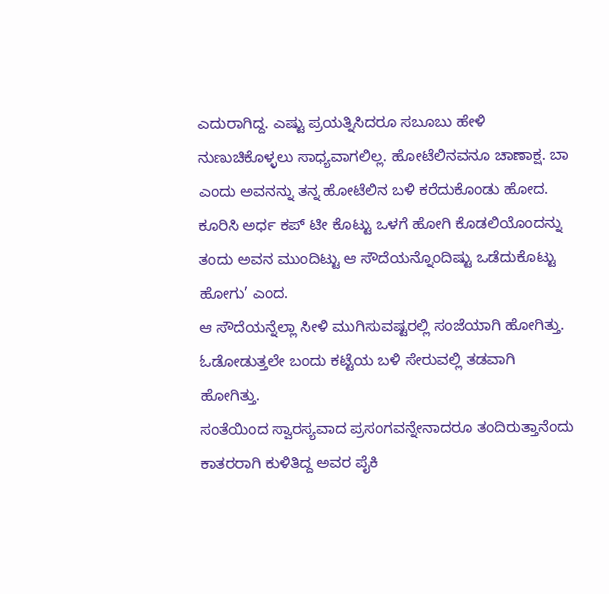ಎದುರಾಗಿದ್ದ. ಎಷ್ಟು ಪ್ರಯತ್ನಿಸಿದರೂ ಸಬೂಬು ಹೇಳಿ ನುಣುಚಿಕೊಳ್ಳಲು ಸಾಧ್ಯವಾಗಲಿಲ್ಲ. ಹೋಟೆಲಿನವನೂ ಚಾಣಾಕ್ಷ. ಬಾ ಎಂದು ಅವನನ್ನು ತನ್ನ ಹೋಟೆಲಿನ ಬಳಿ ಕರೆದುಕೊಂಡು ಹೋದ. ಕೂರಿಸಿ ಅರ್ಧ ಕಪ್ ಟೀ ಕೊಟ್ಟು ಒಳಗೆ ಹೋಗಿ ಕೊಡಲಿಯೊಂದನ್ನು ತಂದು ಅವನ ಮುಂದಿಟ್ಟು ಆ ಸೌದೆಯನ್ನೊಂದಿಷ್ಟು ಒಡೆದುಕೊಟ್ಟು ಹೋಗು’ ಎಂದ.
ಆ ಸೌದೆಯನ್ನೆಲ್ಲಾ ಸೀಳಿ ಮುಗಿಸುವಷ್ಟರಲ್ಲಿ ಸಂಜೆಯಾಗಿ ಹೋಗಿತ್ತು. ಓಡೋಡುತ್ತಲೇ ಬಂದು ಕಟ್ಟೆಯ ಬಳಿ ಸೇರುವಲ್ಲಿ ತಡವಾಗಿ ಹೋಗಿತ್ತು.
ಸಂತೆಯಿಂದ ಸ್ವಾರಸ್ಯವಾದ ಪ್ರಸಂಗವನ್ನೇನಾದರೂ ತಂದಿರುತ್ತಾನೆಂದು ಕಾತರರಾಗಿ ಕುಳಿತಿದ್ದ ಅವರ ಪೈಕಿ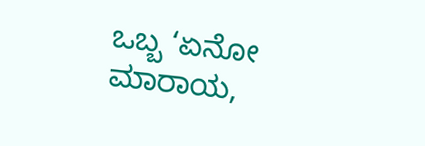ಒಬ್ಬ ‘ಏನೋ ಮಾರಾಯ,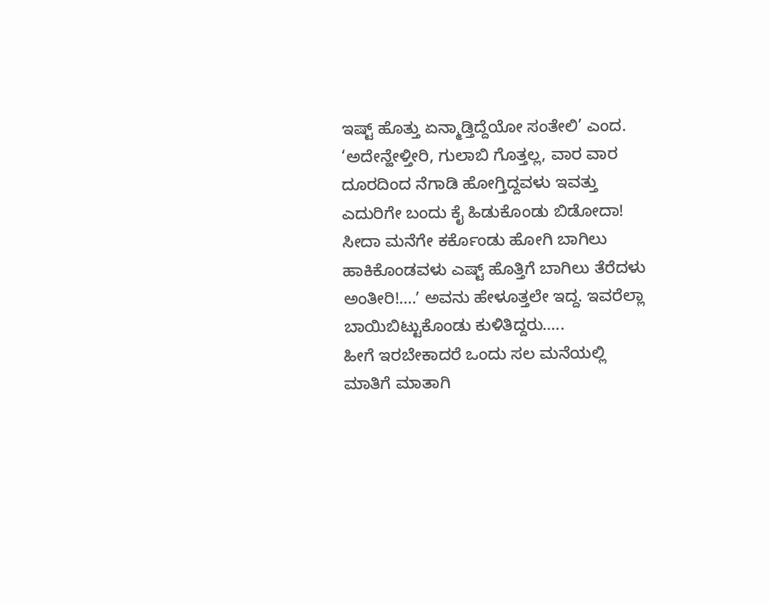ಇಷ್ಟ್ ಹೊತ್ತು ಏನ್ಮಾಡ್ತಿದ್ದೆಯೋ ಸಂತೇಲಿ’ ಎಂದ.
‘ಅದೇನ್ಹೇಳ್ತೀರಿ, ಗುಲಾಬಿ ಗೊತ್ತಲ್ಲ, ವಾರ ವಾರ ದೂರದಿಂದ ನೆಗಾಡಿ ಹೋಗ್ತಿದ್ದವಳು ಇವತ್ತು ಎದುರಿಗೇ ಬಂದು ಕೈ ಹಿಡುಕೊಂಡು ಬಿಡೋದಾ! ಸೀದಾ ಮನೆಗೇ ಕರ್ಕೊಂಡು ಹೋಗಿ ಬಾಗಿಲು ಹಾಕಿಕೊಂಡವಳು ಎಷ್ಟ್ ಹೊತ್ತಿಗೆ ಬಾಗಿಲು ತೆರೆದಳು ಅಂತೀರಿ!….ʼ ಅವನು ಹೇಳೂತ್ತಲೇ ಇದ್ದ. ಇವರೆಲ್ಲಾ ಬಾಯಿಬಿಟ್ಟುಕೊಂಡು ಕುಳಿತಿದ್ದರು…..
ಹೀಗೆ ಇರಬೇಕಾದರೆ ಒಂದು ಸಲ ಮನೆಯಲ್ಲಿ ಮಾತಿಗೆ ಮಾತಾಗಿ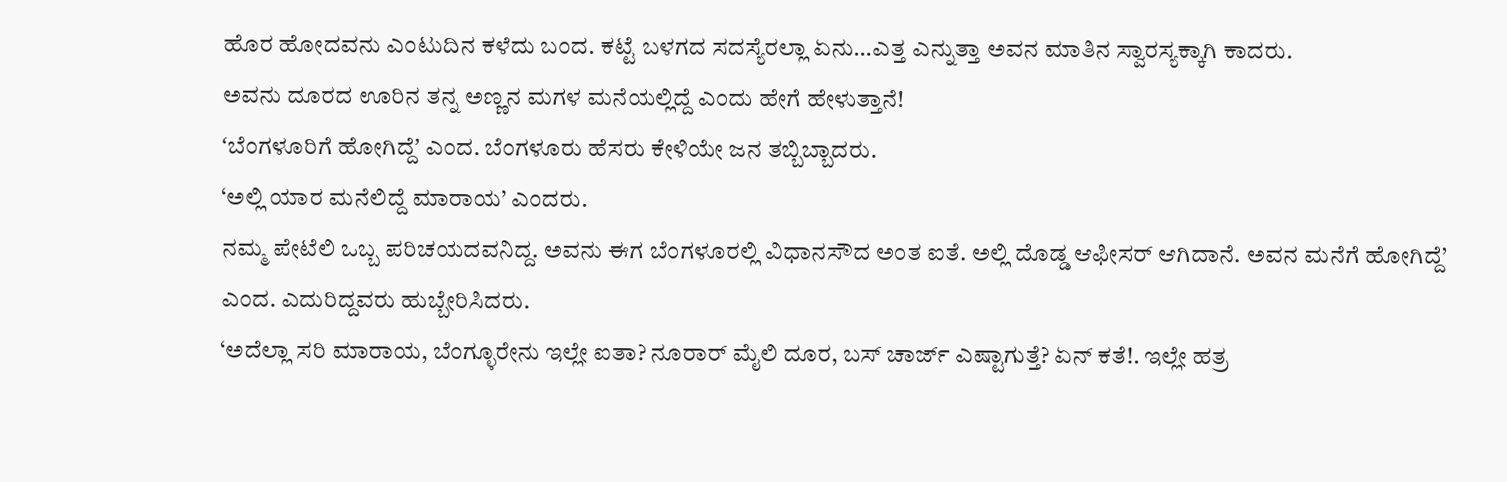ಹೊರ ಹೋದವನು ಎಂಟುದಿನ ಕಳೆದು ಬಂದ. ಕಟ್ಟೆ ಬಳಗದ ಸದಸ್ಯೆರಲ್ಲಾ ಏನು…ಎತ್ತ ಎನ್ನುತ್ತಾ ಅವನ ಮಾತಿನ ಸ್ವಾರಸ್ಯಕ್ಕಾಗಿ ಕಾದರು.
ಅವನು ದೂರದ ಊರಿನ ತನ್ನ ಅಣ್ಣನ ಮಗಳ ಮನೆಯಲ್ಲಿದ್ದೆ ಎಂದು ಹೇಗೆ ಹೇಳುತ್ತಾನೆ!
ʻಬೆಂಗಳೂರಿಗೆ ಹೋಗಿದ್ದೆʼ ಎಂದ. ಬೆಂಗಳೂರು ಹೆಸರು ಕೇಳಿಯೇ ಜನ ತಬ್ಬಿಬ್ಬಾದರು.
‘ಅಲ್ಲಿ ಯಾರ ಮನೆಲಿದ್ದೆ ಮಾರಾಯ’ ಎಂದರು.
ನಮ್ಮ ಪೇಟೆಲಿ ಒಬ್ಬ ಪರಿಚಯದವನಿದ್ದ. ಅವನು ಈಗ ಬೆಂಗಳೂರಲ್ಲಿ ವಿಧಾನಸೌದ ಅಂತ ಐತೆ. ಅಲ್ಲಿ ದೊಡ್ಡ ಆಫೀಸರ್ ಆಗಿದಾನೆ. ಅವನ ಮನೆಗೆ ಹೋಗಿದ್ದೆ’ ಎಂದ. ಎದುರಿದ್ದವರು ಹುಬ್ಬೇರಿಸಿದರು.
‘ಅದೆಲ್ಲಾ ಸರಿ ಮಾರಾಯ, ಬೆಂಗ್ಳೂರೇನು ಇಲ್ಲೇ ಐತಾ? ನೂರಾರ್ ಮೈಲಿ ದೂರ, ಬಸ್ ಚಾರ್ಜ್ ಎಷ್ಟಾಗುತ್ತೆ? ಏನ್ ಕತೆ!. ಇಲ್ಲೇ ಹತ್ರ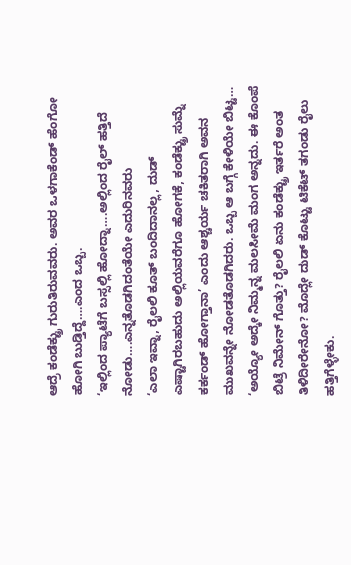ಆದ್ರೆ ಕಂಡೆಕ್ಟ್ರು ಗುರುತಿರುವವರು. ಅವರ ಒಳಗಾಕೆಂಡ್ ಹೆಂಗೋ ಹೋಗಿ ಬುಡ್ತಿದ್ದೆ….ಎಂದ ಒಬ್ಬ.
‘ಇಲ್ಲಿಂದ ಪ್ಯಾಟೆಗೆ ಬಸ್ಸಲ್ಲಿ ಹೋದ್ನಾ….ಅಲ್ಲಿಂದ ರೈಲ್ ಹತ್ತಿದೆ ನೋಡು….ಎನ್ನತೊಡಗಿದಂತೆಯೇ ಎದುರಿನವರು
‘ಎಲಾ ಇವ್ನಾ, ರೈಲಲಿ ಕೂತ್ ಬಂದಿದಾನಲ್ಲ, ದುಡ್ ಎಷ್ಟಾಗಿರಬಹುದು ಅಲ್ಲಿಯವರೆಗೂ ಹೋಗಕೆ, ಕಂಡೆಕ್ಟ್ರು ಸುಮ್ನೆ ಕರ್ಕಂಡ್ ಹೋಗ್ತಾನಾ’ ಎಂದು ಆಶ್ಚರ್ಯ ಚಕಿತರಾಗಿ ಅವನ ಮುಖವನ್ನೇ ನೋಡತೊಡಗಿದರು. ಒಬ್ಬ ಆ ಬಗ್ಗೆ ಕೇಳಿಯೇ ಬಿಟ್ಟ…
‘ಅಯ್ಯೋ ಅದ್ಕೇ ನಿಮ್ಮನ್ನ ಮಲಸೀಮೆ ಮಂಗ ಅನ್ನದು. ಈ ಕೊಂಪೆ ಬಿಟ್ರೆ ನಿಮೇನ್ ಗೊತ್ತು? ರೈಲಲಿ ಏನು ಕಂಡೆಕ್ಟ್ರು ಇರ್ತರೆ ಅಂತ ತಿಳಿದೀರೇನೋ? ಮೊದ್ಲೇ ದುಡ್ ಕೊಟ್ಟು ಟಿಕೆಟ್ ತಗಂಡು ರೈಲು ಹತ್ತಿಗೆಳ್ಳೇಕು.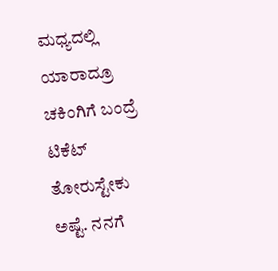ಮಧ್ಯದಲ್ಲಿ ಯಾರಾದ್ರೂ ಚಕಿಂಗಿಗೆ ಬಂದ್ರೆ ಟಿಕೆಟ್ ತೋರುಸ್ಟೇಕು ಅಷ್ಟೆ. ನನಗೆ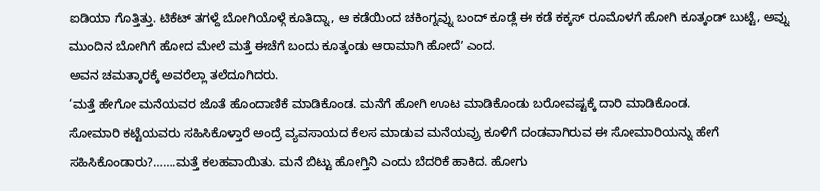ಐಡಿಯಾ ಗೊತ್ತಿತ್ತು. ಟಿಕೆಟ್ ತಗಳ್ದೆ ಬೋಗಿಯೊಳ್ಗೆ ಕೂತಿದ್ನಾ, ಆ ಕಡೆಯಿಂದ ಚಕಿಂಗ್ನವ್ನು ಬಂದ್ ಕೂಡ್ಲೆ ಈ ಕಡೆ ಕಕ್ಕಸ್ ರೂಮೊಳಗೆ ಹೋಗಿ ಕೂತ್ಕಂಡ್ ಬುಟ್ಟೆ, ಅವ್ನು ಮುಂದಿನ ಬೋಗಿಗೆ ಹೋದ ಮೇಲೆ ಮತ್ತೆ ಈಚೆಗೆ ಬಂದು ಕೂತ್ಕಂಡು ಆರಾಮಾಗಿ ಹೋದೆʼ ಎಂದ.
ಅವನ ಚಮತ್ಕಾರಕ್ಕೆ ಅವರೆಲ್ಲಾ ತಲೆದೂಗಿದರು.
‘ಮತ್ತೆ ಹೇಗೋ ಮನೆಯವರ ಜೊತೆ ಹೊಂದಾಣಿಕೆ ಮಾಡಿಕೊಂಡ. ಮನೆಗೆ ಹೋಗಿ ಊಟ ಮಾಡಿಕೊಂಡು ಬರೋವಷ್ಟಕ್ಕೆ ದಾರಿ ಮಾಡಿಕೊಂಡ.
ಸೋಮಾರಿ ಕಟ್ಟೆಯವರು ಸಹಿಸಿಕೊಳ್ತಾರೆ ಅಂದ್ರೆ ವ್ಯವಸಾಯದ ಕೆಲಸ ಮಾಡುವ ಮನೆಯವ್ರು ಕೂಳಿಗೆ ದಂಡವಾಗಿರುವ ಈ ಸೋಮಾರಿಯನ್ನು ಹೇಗೆ ಸಹಿಸಿಕೊಂಡಾರು?…….ಮತ್ತೆ ಕಲಹವಾಯಿತು. ಮನೆ ಬಿಟ್ಟು ಹೋಗ್ತಿನಿ ಎಂದು ಬೆದರಿಕೆ ಹಾಕಿದ. ಹೋಗು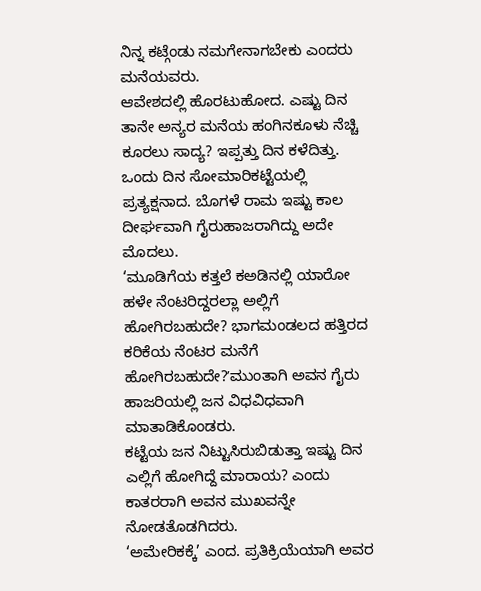ನಿನ್ನ ಕಟ್ಗೆಂಡು ನಮಗೇನಾಗಬೇಕು ಎಂದರು ಮನೆಯವರು.
ಆವೇಶದಲ್ಲಿ ಹೊರಟುಹೋದ. ಎಷ್ಟು ದಿನ ತಾನೇ ಅನ್ಯರ ಮನೆಯ ಹಂಗಿನಕೂಳು ನೆಚ್ಚಿ ಕೂರಲು ಸಾದ್ಯ? ಇಪ್ಪತ್ತು ದಿನ ಕಳೆದಿತ್ತು. ಒಂದು ದಿನ ಸೋಮಾರಿಕಟ್ಟೆಯಲ್ಲಿ ಪ್ರತ್ಯಕ್ಷನಾದ. ಬೊಗಳೆ ರಾಮ ಇಷ್ಟು ಕಾಲ ದೀರ್ಘವಾಗಿ ಗೈರುಹಾಜರಾಗಿದ್ದು ಅದೇ ಮೊದಲು.
‘ಮೂಡಿಗೆಯ ಕತ್ತಲೆ ಕಅಡಿನಲ್ಲಿ ಯಾರೋ ಹಳೇ ನೆಂಟರಿದ್ದರಲ್ಲಾ ಅಲ್ಲಿಗೆ ಹೋಗಿರಬಹುದೇ? ಭಾಗಮಂಡಲದ ಹತ್ತಿರದ ಕರಿಕೆಯ ನೆಂಟರ ಮನೆಗೆ ಹೋಗಿರಬಹುದೇ?ʼಮುಂತಾಗಿ ಅವನ ಗೈರು ಹಾಜರಿಯಲ್ಲಿ ಜನ ವಿಧವಿಧವಾಗಿ ಮಾತಾಡಿಕೊಂಡರು.
ಕಟ್ಟೆಯ ಜನ ನಿಟ್ಟುಸಿರುಬಿಡುತ್ತಾ ಇಷ್ಟು ದಿನ ಎಲ್ಲಿಗೆ ಹೋಗಿದ್ದೆ ಮಾರಾಯ? ಎಂದು ಕಾತರರಾಗಿ ಅವನ ಮುಖವನ್ನೇ ನೋಡತೊಡಗಿದರು.
‘ಅಮೇರಿಕಕ್ಕೆ’ ಎಂದ. ಪ್ರತಿಕ್ರಿಯೆಯಾಗಿ ಅವರ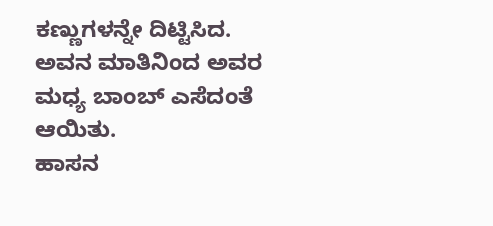ಕಣ್ಣುಗಳನ್ನೇ ದಿಟ್ಟಿಸಿದ. ಅವನ ಮಾತಿನಿಂದ ಅವರ ಮಧ್ಯ ಬಾಂಬ್ ಎಸೆದಂತೆ ಆಯಿತು.
ಹಾಸನ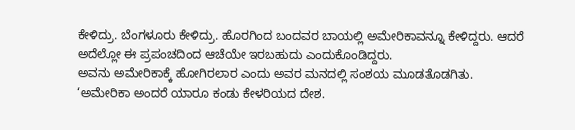ಕೇಳಿದ್ರು. ಬೆಂಗಳೂರು ಕೇಳಿದ್ರು. ಹೊರಗಿಂದ ಬಂದವರ ಬಾಯಲ್ಲಿ ಅಮೇರಿಕಾವನ್ನೂ ಕೇಳಿದ್ದರು. ಆದರೆ ಅದೆಲ್ಲೋ ಈ ಪ್ರಪಂಚದಿಂದ ಆಚೆಯೇ ಇರಬಹುದು ಎಂದುಕೊಂಡಿದ್ದರು.
ಅವನು ಅಮೇರಿಕಾಕ್ಕೆ ಹೋಗಿರಲಾರ ಎಂದು ಅವರ ಮನದಲ್ಲಿ ಸಂಶಯ ಮೂಡತೊಡಗಿತು.
‘ಅಮೇರಿಕಾ ಅಂದರೆ ಯಾರೂ ಕಂಡು ಕೇಳರಿಯದ ದೇಶ.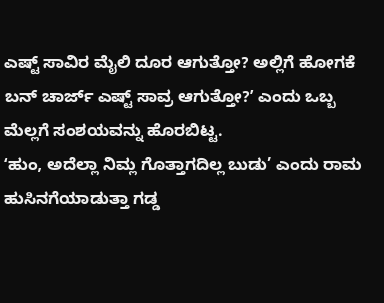ಎಷ್ಟ್ ಸಾವಿರ ಮೈಲಿ ದೂರ ಆಗುತ್ತೋ? ಅಲ್ಲಿಗೆ ಹೋಗಕೆ ಬನ್ ಚಾರ್ಜ್ ಎಷ್ಟ್ ಸಾವ್ರ ಆಗುತ್ತೋ?ʼ ಎಂದು ಒಬ್ಬ ಮೆಲ್ಲಗೆ ಸಂಶಯವನ್ನು ಹೊರಬಿಟ್ಟ.
ʻಹುಂ, ಅದೆಲ್ಲಾ ನಿಮ್ಲ ಗೊತ್ತಾಗದಿಲ್ಲ ಬುಡು’ ಎಂದು ರಾಮ ಹುಸಿನಗೆಯಾಡುತ್ತಾ ಗಡ್ಡ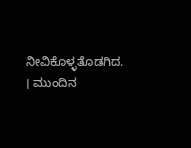ನೀವಿಕೊಳ್ಳತೊಡಗಿದ.
। ಮುಂದಿನ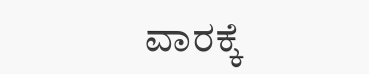ವಾರಕ್ಕೆ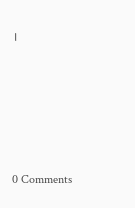।






0 Comments